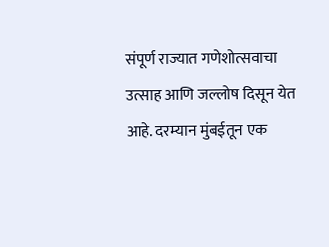संपूर्ण राज्यात गणेशोत्सवाचा उत्साह आणि जल्लोष दिसून येत आहे. दरम्यान मुंबईतून एक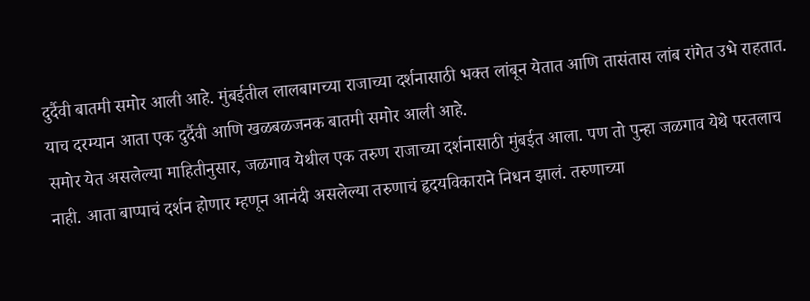दुर्दैवी बातमी समोर आली आहे. मुंबईतील लालबागच्या राजाच्या दर्शनासाठी भक्त लांबून येतात आणि तासंतास लांब रांगेत उभे राहतात. याच दरम्यान आता एक दुर्दैवी आणि खळबळजनक बातमी समोर आली आहे.
समोर येत असलेल्या माहितीनुसार, जळगाव येथील एक तरुण राजाच्या दर्शनासाठी मुंबईत आला. पण तो पुन्हा जळगाव येथे परतलाच नाही. आता बाप्पाचं दर्शन होणार म्हणून आनंदी असलेल्या तरुणाचं हृदयविकाराने निधन झालं. तरुणाच्या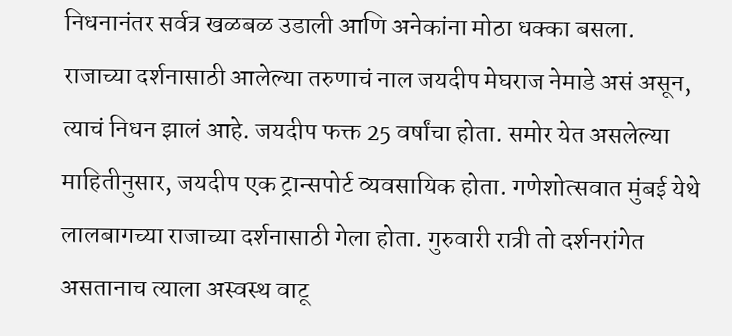निधनानंतर सर्वत्र खळबळ उडाली आणि अनेकांना मोठा धक्का बसला.
राजाच्या दर्शनासाठी आलेल्या तरुणाचं नाल जयदीप मेघराज नेमाडे असं असून, त्याचं निधन झालं आहे. जयदीप फक्त 25 वर्षांचा होता. समोर येत असलेल्या माहितीनुसार, जयदीप एक ट्रान्सपोर्ट व्यवसायिक होता. गणेशोत्सवात मुंबई येथे लालबागच्या राजाच्या दर्शनासाठी गेला होता. गुरुवारी रात्री तो दर्शनरांगेत असतानाच त्याला अस्वस्थ वाटू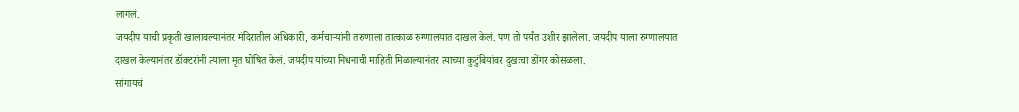लागलं.
जयदीप याची प्रकृती खालावल्यानंतर मंदिरातील अधिकारी, कर्मचाऱ्यांनी तरुणाला तात्काळ रुग्णालयात दाखल केलं. पण तो पर्यंत उशीर झालेला. जयदीप याला रुग्णालयात दाखल केल्यानंतर डॉक्टरांनी त्याला मृत घोषित केलं. जयदीप यांच्या निधनाची माहिती मिळाल्यानंतर त्याच्या कुटुंबियांवर दुखःचा डोंगर कोसळला.
सांगायचं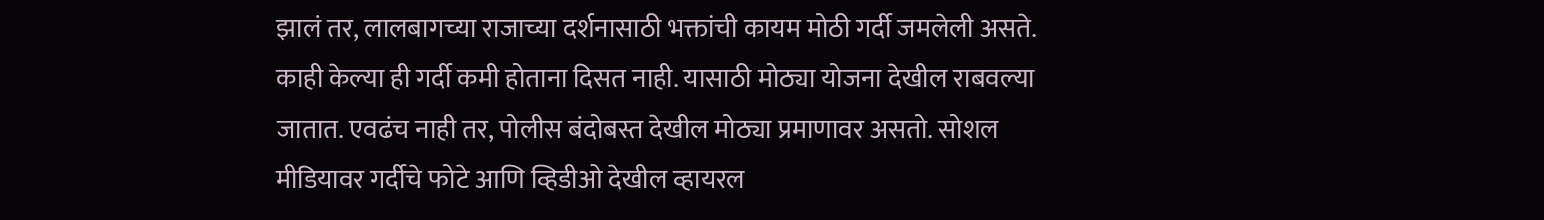झालं तर, लालबागच्या राजाच्या दर्शनासाठी भक्तांची कायम मोठी गर्दी जमलेली असते. काही केल्या ही गर्दी कमी होताना दिसत नाही. यासाठी मोठ्या योजना देखील राबवल्या जातात. एवढंच नाही तर, पोलीस बंदोबस्त देखील मोठ्या प्रमाणावर असतो. सोशल मीडियावर गर्दीचे फोटे आणि व्हिडीओ देखील व्हायरल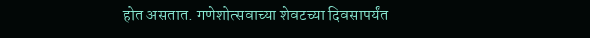होत असतात. गणेशोत्सवाच्या शेवटच्या दिवसापर्यंत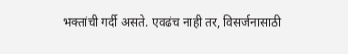भक्तांची गर्दी असते. एवढंच नाही तर, विसर्जनासाठी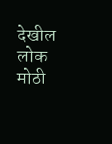देखील लोक मोठी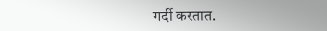गर्दी करतात.